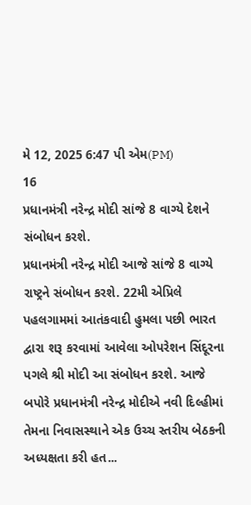મે 12, 2025 6:47 પી એમ(PM)
16
પ્રધાનમંત્રી નરેન્દ્ર મોદી સાંજે 8 વાગ્યે દેશને સંબોધન કરશે.
પ્રધાનમંત્રી નરેન્દ્ર મોદી આજે સાંજે 8 વાગ્યે રાષ્ટ્રને સંબોધન કરશે. 22મી એપ્રિલે પહલગામમાં આતંકવાદી હુમલા પછી ભારત દ્વારા શરૂ કરવામાં આવેલા ઓપરેશન સિંદૂરના પગલે શ્રી મોદી આ સંબોધન કરશે. આજે બપોરે પ્રધાનમંત્રી નરેન્દ્ર મોદીએ નવી દિલ્હીમાં તેમના નિવાસસ્થાને એક ઉચ્ચ સ્તરીય બેઠકની અધ્યક્ષતા કરી હત...